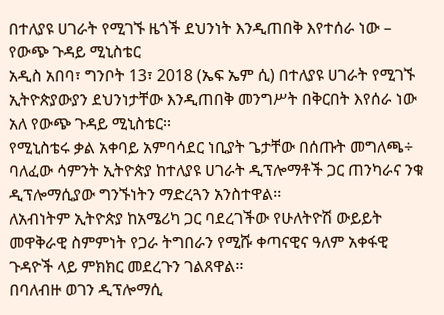በተለያዩ ሀገራት የሚገኙ ዜጎች ደህንነት እንዲጠበቅ እየተሰራ ነው – የውጭ ጉዳይ ሚኒስቴር
አዲስ አበባ፣ ግንቦት 13፣ 2018 (ኤፍ ኤም ሲ) በተለያዩ ሀገራት የሚገኙ ኢትዮጵያውያን ደህንነታቸው እንዲጠበቅ መንግሥት በቅርበት እየሰራ ነው አለ የውጭ ጉዳይ ሚኒስቴር፡፡
የሚኒስቴሩ ቃል አቀባይ አምባሳደር ነቢያት ጌታቸው በሰጡት መግለጫ÷ ባለፈው ሳምንት ኢትዮጵያ ከተለያዩ ሀገራት ዲፕሎማቶች ጋር ጠንካራና ንቁ ዲፕሎማሲያው ግንኙነትን ማድረጓን አንስተዋል፡፡
ለአብነትም ኢትዮጵያ ከአሜሪካ ጋር ባደረገችው የሁለትዮሽ ውይይት መዋቅራዊ ስምምነት የጋራ ትግበራን የሚሹ ቀጣናዊና ዓለም አቀፋዊ ጉዳዮች ላይ ምክክር መደረጉን ገልጸዋል፡፡
በባለብዙ ወገን ዲፕሎማሲ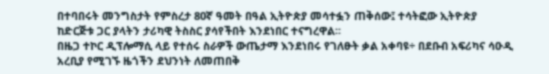በተባበሩት መንግስታት የምስረታ 80ኛ ዓመት በዓል ኢትዮጵያ መሳተፏን ጠቅሰው፤ ተሳትፎው ኢትዮጵያ ከድርጅቱ ጋር ያላትን ታሪካዊ ትስስር ያሳየችበት እንደነበር ተናግረዋል፡፡
በዜጋ ተኮር ዲፕሎማሲ ላይ የተሰሩ ስራዎች ውጤታማ እንደነበሩ የገለፁት ቃል አቀባዩ÷ በደቡብ አፍሪካና ሳዑዲ አረቢያ የሚገኙ ዜጎችን ደህንነት ለመጠበቅ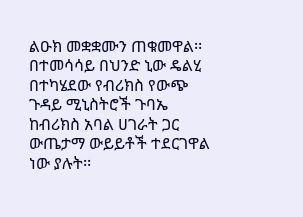ልዑክ መቋቋሙን ጠቁመዋል፡፡
በተመሳሳይ በህንድ ኒው ዴልሂ በተካሄደው የብሪክስ የውጭ ጉዳይ ሚኒስትሮች ጉባኤ ከብሪክስ አባል ሀገራት ጋር ውጤታማ ውይይቶች ተደርገዋል ነው ያሉት፡፡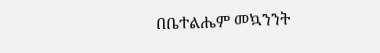በቤተልሔም መኳንንት